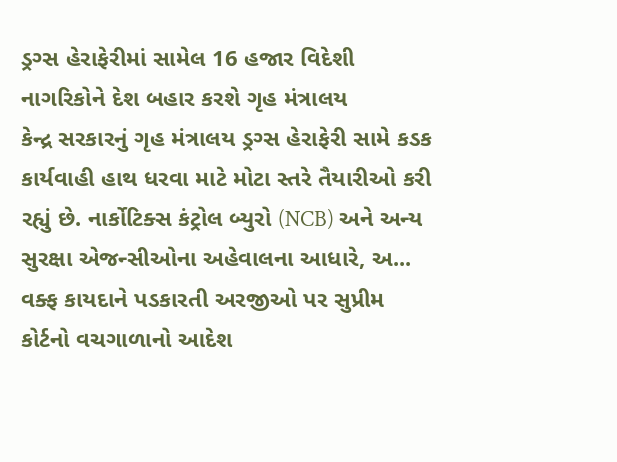ડ્રગ્સ હેરાફેરીમાં સામેલ 16 હજાર વિદેશી નાગરિકોને દેશ બહાર કરશે ગૃહ મંત્રાલય
કેન્દ્ર સરકારનું ગૃહ મંત્રાલય ડ્રગ્સ હેરાફેરી સામે કડક કાર્યવાહી હાથ ધરવા માટે મોટા સ્તરે તૈયારીઓ કરી રહ્યું છે. નાર્કોટિક્સ કંટ્રોલ બ્યુરો (NCB) અને અન્ય સુરક્ષા એજન્સીઓના અહેવાલના આધારે, અ...
વક્ફ કાયદાને પડકારતી અરજીઓ પર સુપ્રીમ કોર્ટનો વચગાળાનો આદેશ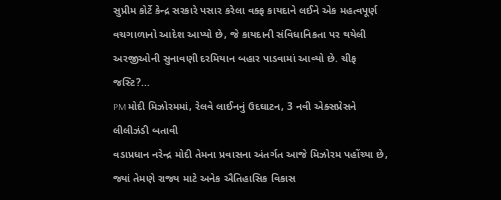સુપ્રીમ કોર્ટે કેન્દ્ર સરકારે પસાર કરેલા વક્ફ કાયદાને લઈને એક મહત્વપૂર્ણ વચગાળાનો આદેશ આપ્યો છે, જે કાયદાની સંવિધાનિકતા પર થયેલી અરજીઓની સુનાવણી દરમિયાન બહાર પાડવામાં આવ્યો છે. ચીફ જસ્ટિ?...
PM મોદી મિઝોરમમાં, રેલવે લાઈનનું ઉદઘાટન, 3 નવી એક્સપ્રેસને લીલીઝંડી બતાવી
વડાપ્રધાન નરેન્દ્ર મોદી તેમના પ્રવાસના અંતર્ગત આજે મિઝોરમ પહોંચ્યા છે, જ્યાં તેમણે રાજ્ય માટે અનેક ઐતિહાસિક વિકાસ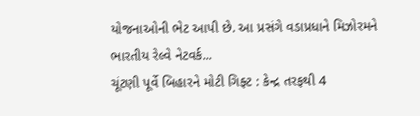યોજનાઓની ભેટ આપી છે. આ પ્રસંગે વડાપ્રધાને મિઝોરમને ભારતીય રેલ્વે નેટવર્ક...
ચૂંટણી પૂર્વે બિહારને મોટી ગિફ્ટ : કેન્દ્ર તરફથી 4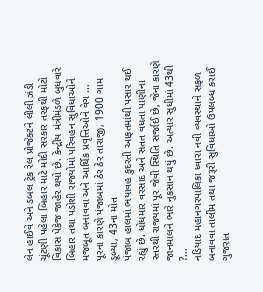લેન હાઈવે અને ડબલ ટ્રેક રેલ પ્રોજેક્ટને લીલી ઝંડી
ચૂંટણી પહેલા બિહાર માટે મોદી સરકાર તરફથી મોટો વિકાસ પેકેજ જાહેર થયો છે. કેન્દ્રીય મંત્રીમંડળે બુધવારે બિહાર તથા પડોશી રાજ્યોમાં પરિવહન સુવિધાઓને મજબૂત બનાવવા અને આર્થિક પ્રવૃત્તિઓને વેગ ...
પૂરના કારણે પંજાબમાં ઠેર ઠેર તારાજી, 1900 ગામ ડૂબ્યા, 43ના મોત
પંજાબ હાલમાં ભયાવહ કુદરતી આફતમાંથી પસાર થઈ રહ્યું છે. ધોધમાર વરસાદ અને સતત વધતા પાણીના સ્તરથી રાજ્યમાં પૂર જેવી સ્થિતિ સર્જાઈ છે, જેના કારણે જાનમાલને ભારે નુકસાન થયું છે. અત્યાર સુધીમાં 43થી ?...
નડિયાદ મહાનગરપાલિકા ધ્વારા નવી વ્યવસ્થાને સફળ બનાવવા તાલીમ તથા જરૂરી સુવિધાઓ ઉપલબ્ધ કરાઈ
ગુજરાત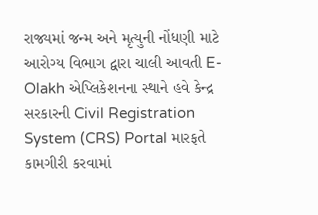રાજ્યમાં જન્મ અને મૃત્યુની નોંધણી માટે આરોગ્ય વિભાગ દ્વારા ચાલી આવતી E-Olakh એપ્લિકેશનના સ્થાને હવે કેન્દ્ર સરકારની Civil Registration System (CRS) Portal મારફતે કામગીરી કરવામાં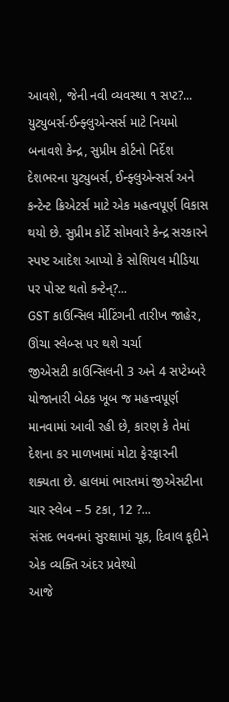આવશે, જેની નવી વ્યવસ્થા ૧ સપ્ટ?...
યુટ્યુબર્સ-ઈન્ફ્લુએન્સર્સ માટે નિયમો બનાવશે કેન્દ્ર, સુપ્રીમ કોર્ટનો નિર્દેશ
દેશભરના યુટ્યુબર્સ, ઈન્ફ્લુએન્સર્સ અને કન્ટેન્ટ ક્રિએટર્સ માટે એક મહત્વપૂર્ણ વિકાસ થયો છે. સુપ્રીમ કોર્ટે સોમવારે કેન્દ્ર સરકારને સ્પષ્ટ આદેશ આપ્યો કે સોશિયલ મીડિયા પર પોસ્ટ થતો કન્ટેન્?...
GST કાઉન્સિલ મીટિંગની તારીખ જાહેર, ઊંચા સ્લેબ્સ પર થશે ચર્ચા
જીએસટી કાઉન્સિલની 3 અને 4 સપ્ટેમ્બરે યોજાનારી બેઠક ખૂબ જ મહત્ત્વપૂર્ણ માનવામાં આવી રહી છે, કારણ કે તેમાં દેશના કર માળખામાં મોટા ફેરફારની શક્યતા છે. હાલમાં ભારતમાં જીએસટીના ચાર સ્લેબ – 5 ટકા, 12 ?...
સંસદ ભવનમાં સુરક્ષામાં ચૂક, દિવાલ કૂદીને એક વ્યક્તિ અંદર પ્રવેશ્યો
આજે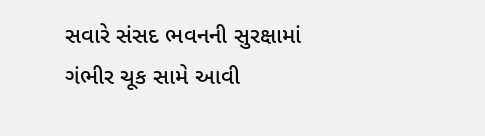સવારે સંસદ ભવનની સુરક્ષામાં ગંભીર ચૂક સામે આવી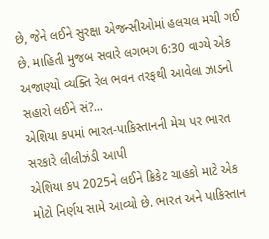છે, જેને લઈને સુરક્ષા એજન્સીઓમાં હલચલ મચી ગઈ છે. માહિતી મુજબ સવારે લગભગ 6:30 વાગ્યે એક અજાણ્યો વ્યક્તિ રેલ ભવન તરફથી આવેલા ઝાડનો સહારો લઈને સં?...
એશિયા કપમાં ભારત-પાકિસ્તાનની મેચ પર ભારત સરકારે લીલીઝંડી આપી
એશિયા કપ 2025ને લઈને ક્રિકેટ ચાહકો માટે એક મોટો નિર્ણય સામે આવ્યો છે. ભારત અને પાકિસ્તાન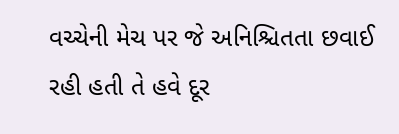વચ્ચેની મેચ પર જે અનિશ્ચિતતા છવાઈ રહી હતી તે હવે દૂર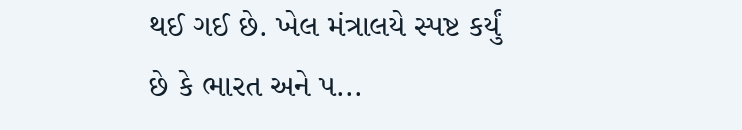થઈ ગઈ છે. ખેલ મંત્રાલયે સ્પષ્ટ કર્યું છે કે ભારત અને પ...